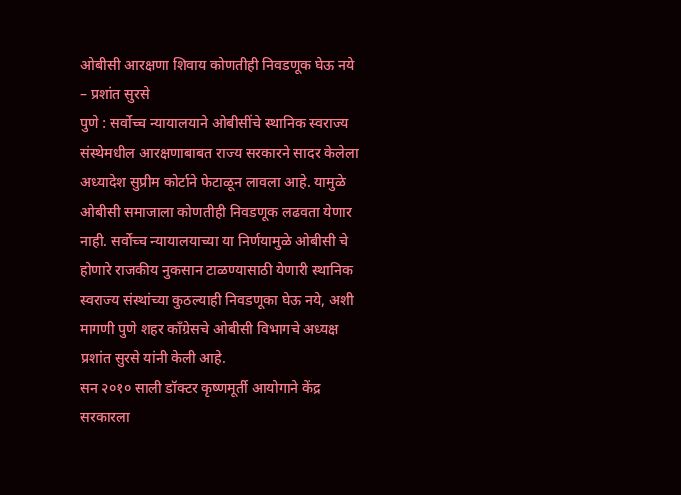ओबीसी आरक्षणा शिवाय कोणतीही निवडणूक घेऊ नये – प्रशांत सुरसे
पुणे : सर्वोच्च न्यायालयाने ओबीसींचे स्थानिक स्वराज्य संस्थेमधील आरक्षणाबाबत राज्य सरकारने सादर केलेला अध्यादेश सुप्रीम कोर्टाने फेटाळून लावला आहे. यामुळे ओबीसी समाजाला कोणतीही निवडणूक लढवता येणार नाही. सर्वोच्च न्यायालयाच्या या निर्णयामुळे ओबीसी चे होणारे राजकीय नुकसान टाळण्यासाठी येणारी स्थानिक स्वराज्य संस्थांच्या कुठल्याही निवडणूका घेऊ नये, अशी मागणी पुणे शहर काँग्रेसचे ओबीसी विभागचे अध्यक्ष प्रशांत सुरसे यांनी केली आहे.
सन २०१० साली डॉक्टर कृष्णमूर्ती आयोगाने केंद्र सरकारला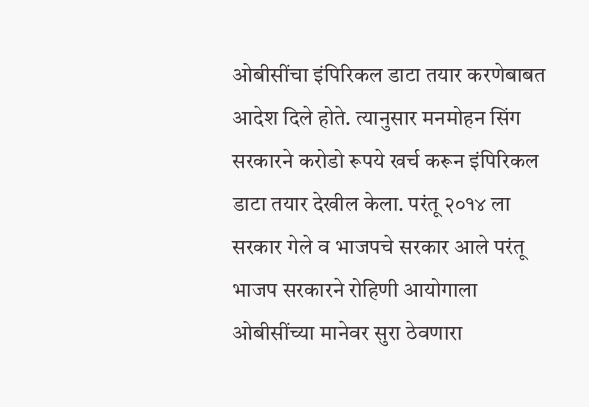ओबीसींचा इंपिरिकल डाटा तयार करणेबाबत आदेश दिले होते. त्यानुसार मनमोहन सिंग सरकारने करोडो रूपये खर्च करून इंपिरिकल डाटा तयार देखील केला. परंतू २०१४ ला सरकार गेले व भाजपचे सरकार आले परंतू भाजप सरकारने रोहिणी आयोगाला ओबीसींच्या मानेवर सुरा ठेवणारा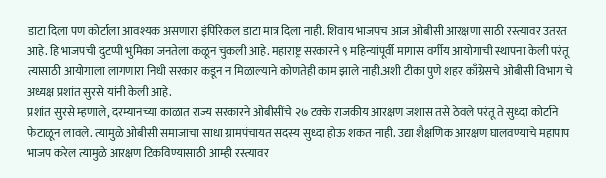डाटा दिला पण कोर्टाला आवश्यक असणारा इंपिरिकल डाटा मात्र दिला नाही. शिवाय भाजपच आज ओबीसी आरक्षणा साठी रस्त्यावर उतरत आहे. हि भाजपची दुटप्पी भुमिका जनतेला कळून चुकली आहे. महाराष्ट्र सरकारने ९ महिन्यांपूर्वी मागास वर्गीय आयोगाची स्थापना केली परंतू त्यासाठी आयोगाला लागणारा निधी सरकार कडून न मिळाल्याने कोणतेही काम झाले नाही.अशी टीका पुणे शहर काँग्रेसचे ओबीसी विभाग चे अध्यक्ष प्रशांत सुरसे यांनी केली आहे.
प्रशांत सुरसे म्हणाले, दरम्यानच्या काळात राज्य सरकारने ओबीसींचे २७ टक्के राजकीय आरक्षण जशास तसे ठेवले परंतू ते सुध्दा कोर्टाने फेटाळून लावले. त्यामुळे ओबीसी समाजाचा साधा ग्रामपंचायत सदस्य सुध्दा होऊ शकत नाही. उद्या शैक्षणिक आरक्षण घालवण्याचे महापाप भाजप करेल त्यामुळे आरक्षण टिकविण्यासाठी आम्ही रस्त्यावर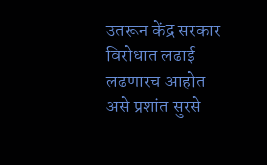उतरून केंद्र सरकार विरोधात लढाई लढणारच आहोत असे प्रशांत सुरसे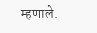म्हणाले.